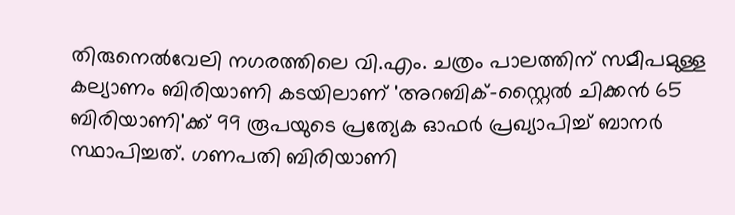തിരുനെൽവേലി നഗരത്തിലെ വി.എം. ചത്രം പാലത്തിന് സമീപമുള്ള കല്യാണം ബിരിയാണി കടയിലാണ് 'അറബിക്-സ്റ്റൈൽ ചിക്കൻ 65 ബിരിയാണി'ക്ക് 99 രൂപയുടെ പ്രത്യേക ഓഫർ പ്രഖ്യാപിച്ച് ബാനർ സ്ഥാപിച്ചത്. ഗണപതി ബിരിയാണി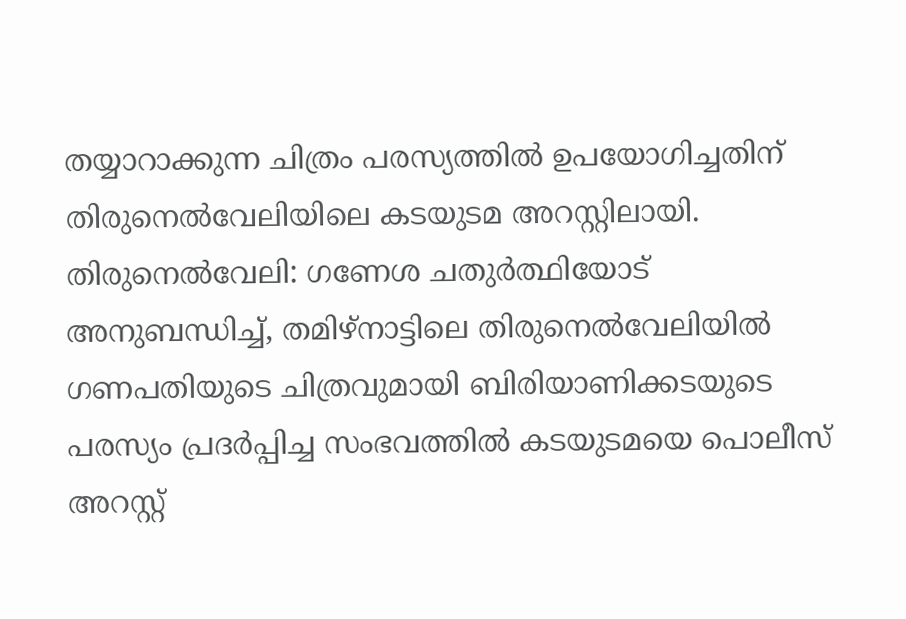തയ്യാറാക്കുന്ന ചിത്രം പരസ്യത്തിൽ ഉപയോഗിച്ചതിന് തിരുനെൽവേലിയിലെ കടയുടമ അറസ്റ്റിലായി.
തിരുനെൽവേലി: ഗണേശ ചതുർത്ഥിയോട് അനുബന്ധിച്ച്, തമിഴ്നാട്ടിലെ തിരുനെൽവേലിയിൽ ഗണപതിയുടെ ചിത്രവുമായി ബിരിയാണിക്കടയുടെ പരസ്യം പ്രദർപ്പിച്ച സംഭവത്തിൽ കടയുടമയെ പൊലീസ് അറസ്റ്റ്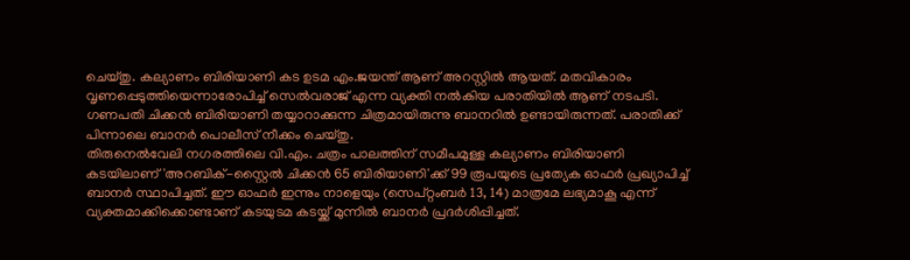ചെയ്തു. കല്യാണം ബിരിയാണി കട ഉടമ എം.ജയന്ത് ആണ് അറസ്റ്റിൽ ആയത്. മതവികാരം വൃണപ്പെടുത്തിയെന്നാരോപിച്ച് സെൽവരാജ് എന്ന വ്യക്തി നൽകിയ പരാതിയിൽ ആണ് നടപടി. ഗണപതി ചിക്കൻ ബിരിയാണി തയ്യാറാക്കുന്ന ചിത്രമായിരുന്നു ബാനറിൽ ഉണ്ടായിരുന്നത്. പരാതിക്ക് പിന്നാലെ ബാനർ പൊലീസ് നീക്കം ചെയ്തു.
തിരുനെൽവേലി നഗരത്തിലെ വി.എം. ചത്രം പാലത്തിന് സമീപമുള്ള കല്യാണം ബിരിയാണി കടയിലാണ് 'അറബിക്-സ്റ്റൈൽ ചിക്കൻ 65 ബിരിയാണി'ക്ക് 99 രൂപയുടെ പ്രത്യേക ഓഫർ പ്രഖ്യാപിച്ച് ബാനർ സ്ഥാപിച്ചത്. ഈ ഓഫർ ഇന്നും നാളെയും (സെപ്റ്റംബർ 13, 14) മാത്രമേ ലഭ്യമാകൂ എന്ന് വ്യക്തമാക്കിക്കൊണ്ടാണ് കടയുടമ കടയ്ക്ക് മുന്നിൽ ബാനർ പ്രദർശിപ്പിച്ചത്.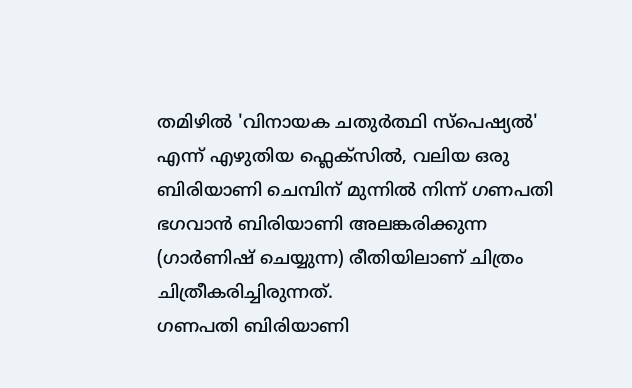തമിഴിൽ 'വിനായക ചതുർത്ഥി സ്പെഷ്യൽ' എന്ന് എഴുതിയ ഫ്ലെക്സിൽ, വലിയ ഒരു ബിരിയാണി ചെമ്പിന് മുന്നിൽ നിന്ന് ഗണപതി ഭഗവാൻ ബിരിയാണി അലങ്കരിക്കുന്ന (ഗാർണിഷ് ചെയ്യുന്ന) രീതിയിലാണ് ചിത്രം ചിത്രീകരിച്ചിരുന്നത്.
ഗണപതി ബിരിയാണി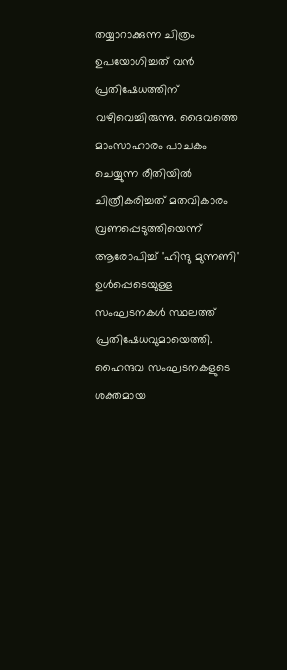തയ്യാറാക്കുന്ന ചിത്രം ഉപയോഗിച്ചത് വൻ പ്രതിഷേധത്തിന് വഴിവെച്ചിരുന്നു. ദൈവത്തെ മാംസാഹാരം പാചകം ചെയ്യുന്ന രീതിയിൽ ചിത്രീകരിച്ചത് മതവികാരം വ്രണപ്പെടുത്തിയെന്ന് ആരോപിച്ച് 'ഹിന്ദു മുന്നണി' ഉൾപ്പെടെയുള്ള സംഘടനകൾ സ്ഥലത്ത് പ്രതിഷേധവുമായെത്തി. ഹൈന്ദവ സംഘടനകളുടെ ശക്തമായ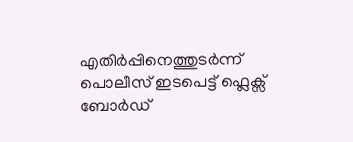എതിർപ്പിനെത്തുടർന്ന് പൊലീസ് ഇടപെട്ട് ഫ്ലെക്സ് ബോർഡ്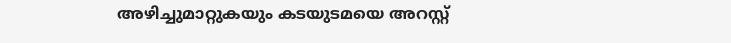അഴിച്ചുമാറ്റുകയും കടയുടമയെ അറസ്റ്റ്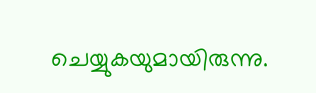ചെയ്യുകയുമായിരുന്നു.